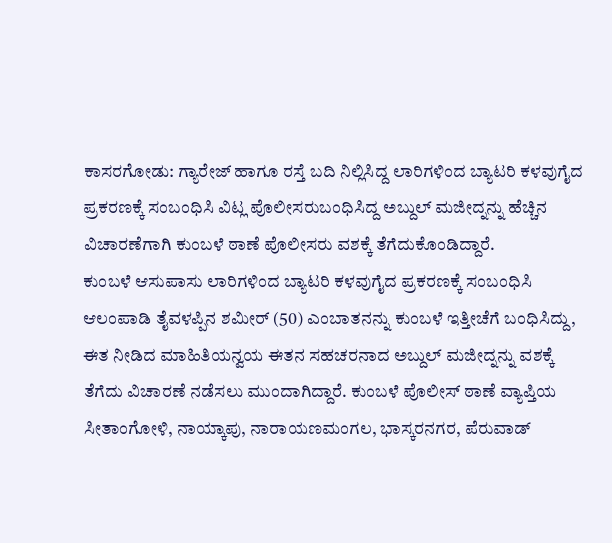ಕಾಸರಗೋಡು: ಗ್ಯಾರೇಜ್ ಹಾಗೂ ರಸ್ತೆ ಬದಿ ನಿಲ್ಲಿಸಿದ್ದ ಲಾರಿಗಳಿಂದ ಬ್ಯಾಟರಿ ಕಳವುಗೈದ ಪ್ರಕರಣಕ್ಕೆ ಸಂಬಂಧಿಸಿ ವಿಟ್ಲ ಪೊಲೀಸರುಬಂಧಿಸಿದ್ದ ಅಬ್ದುಲ್ ಮಜೀದ್ನನ್ನು ಹೆಚ್ಚಿನ ವಿಚಾರಣೆಗಾಗಿ ಕುಂಬಳೆ ಠಾಣೆ ಪೊಲೀಸರು ವಶಕ್ಕೆ ತೆಗೆದುಕೊಂಡಿದ್ದಾರೆ.
ಕುಂಬಳೆ ಆಸುಪಾಸು ಲಾರಿಗಳಿಂದ ಬ್ಯಾಟರಿ ಕಳವುಗೈದ ಪ್ರಕರಣಕ್ಕೆ ಸಂಬಂಧಿಸಿ ಆಲಂಪಾಡಿ ತೈವಳಪ್ಪಿನ ಶಮೀರ್ (50) ಎಂಬಾತನನ್ನು ಕುಂಬಳೆ ಇತ್ತೀಚೆಗೆ ಬಂಧಿಸಿದ್ದು, ಈತ ನೀಡಿದ ಮಾಹಿತಿಯನ್ವಯ ಈತನ ಸಹಚರನಾದ ಅಬ್ದುಲ್ ಮಜೀದ್ನನ್ನು ವಶಕ್ಕೆ ತೆಗೆದು ವಿಚಾರಣೆ ನಡೆಸಲು ಮುಂದಾಗಿದ್ದಾರೆ. ಕುಂಬಳೆ ಪೊಲೀಸ್ ಠಾಣೆ ವ್ಯಾಪ್ತಿಯ ಸೀತಾಂಗೋಳಿ, ನಾಯ್ಕಾಪು, ನಾರಾಯಣಮಂಗಲ, ಭಾಸ್ಕರನಗರ, ಪೆರುವಾಡ್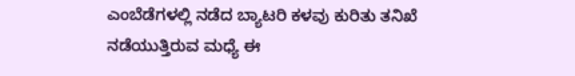ಎಂಬೆಡೆಗಳಲ್ಲಿ ನಡೆದ ಬ್ಯಾಟರಿ ಕಳವು ಕುರಿತು ತನಿಖೆ ನಡೆಯುತ್ತಿರುವ ಮಧ್ಯೆ ಈ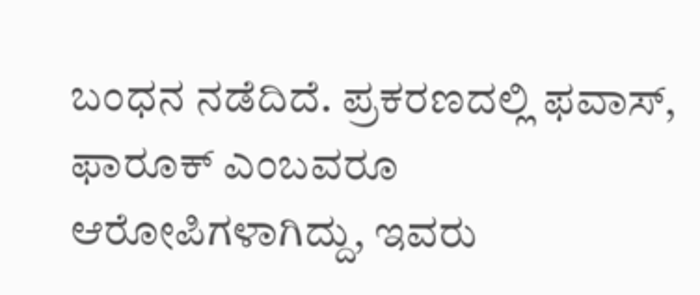ಬಂಧನ ನಡೆದಿದೆ. ಪ್ರಕರಣದಲ್ಲಿ ಫವಾಸ್, ಫಾರೂಕ್ ಎಂಬವರೂ ಆರೋಪಿಗಳಾಗಿದ್ದು, ಇವರು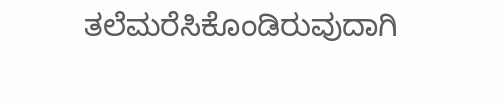ತಲೆಮರೆಸಿಕೊಂಡಿರುವುದಾಗಿ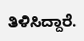ತಿಳಿಸಿದ್ದಾರೆ.